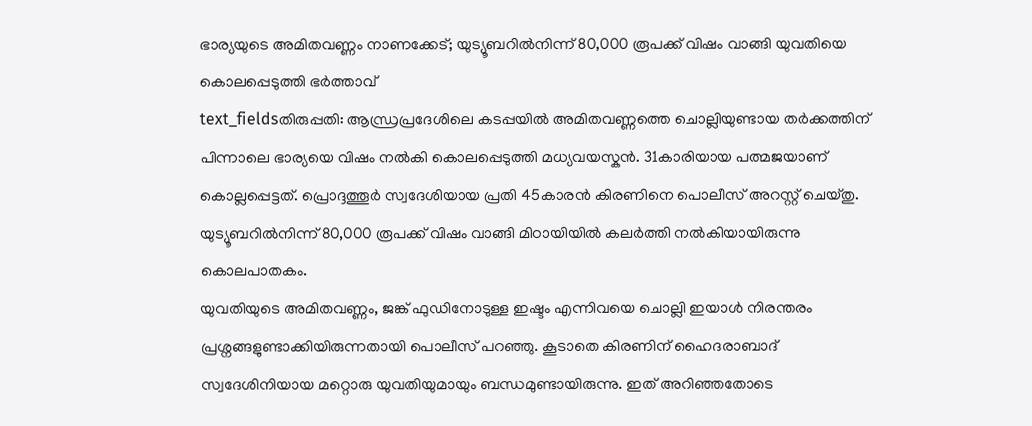ഭാര്യയുടെ അമിതവണ്ണം നാണക്കേട്; യുട്യൂബറിൽനിന്ന് 80,000 രൂപക്ക് വിഷം വാങ്ങി യുവതിയെ കൊലപ്പെടുത്തി ഭർത്താവ്
text_fieldsതിരുപ്പതി: ആന്ധ്രപ്രദേശിലെ കടപ്പയിൽ അമിതവണ്ണത്തെ ചൊല്ലിയുണ്ടായ തർക്കത്തിന് പിന്നാലെ ഭാര്യയെ വിഷം നൽകി കൊലപ്പെടുത്തി മധ്യവയസ്കൻ. 31കാരിയായ പത്മജയാണ് കൊല്ലപ്പെട്ടത്. പ്രൊദ്ദത്തൂർ സ്വദേശിയായ പ്രതി 45കാരൻ കിരണിനെ പൊലീസ് അറസ്റ്റ് ചെയ്തു. യുട്യൂബറിൽനിന്ന് 80,000 രൂപക്ക് വിഷം വാങ്ങി മിഠായിയിൽ കലർത്തി നൽകിയായിരുന്നു കൊലപാതകം.
യുവതിയുടെ അമിതവണ്ണം, ജങ്ക് ഫുഡിനോടുള്ള ഇഷ്ടം എന്നിവയെ ചൊല്ലി ഇയാൾ നിരന്തരം പ്രശ്നങ്ങളുണ്ടാക്കിയിരുന്നതായി പൊലീസ് പറഞ്ഞു. കൂടാതെ കിരണിന് ഹൈദരാബാദ് സ്വദേശിനിയായ മറ്റൊരു യുവതിയുമായും ബന്ധമുണ്ടായിരുന്നു. ഇത് അറിഞ്ഞതോടെ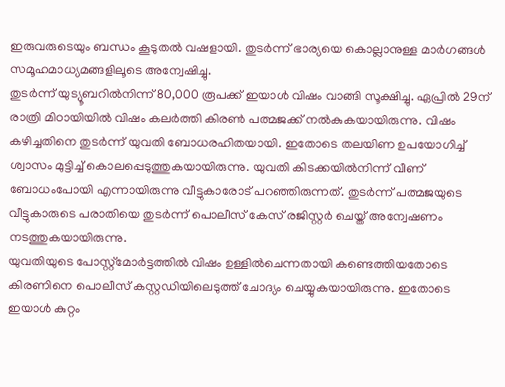ഇരുവരുടെയും ബന്ധം കൂടുതൽ വഷളായി. തുടർന്ന് ഭാര്യയെ കൊല്ലാനുള്ള മാർഗങ്ങൾ സമൂഹമാധ്യമങ്ങളിലൂടെ അന്വേഷിച്ചു.
തുടർന്ന് യുട്യൂബറിൽനിന്ന് 80,000 രൂപക്ക് ഇയാൾ വിഷം വാങ്ങി സൂക്ഷിച്ചു. ഏപ്രിൽ 29ന് രാത്രി മിഠായിയിൽ വിഷം കലർത്തി കിരൺ പത്മജക്ക് നൽകുകയായിരുന്നു. വിഷം കഴിച്ചതിനെ തുടർന്ന് യുവതി ബോധരഹിതയായി. ഇതോടെ തലയിണ ഉപയോഗിച്ച് ശ്വാസം മുട്ടിച്ച് കൊലപ്പെടുത്തുകയായിരുന്നു. യുവതി കിടക്കയിൽനിന്ന് വീണ് ബോധംപോയി എന്നായിരുന്നു വീട്ടുകാരോട് പറഞ്ഞിരുന്നത്. തുടർന്ന് പത്മജയുടെ വീട്ടുകാരുടെ പരാതിയെ തുടർന്ന് പൊലീസ് കേസ് രജിസ്റ്റർ ചെയ്ത് അന്വേഷണം നടത്തുകയായിരുന്നു.
യുവതിയുടെ പോസ്റ്റ്മോർട്ടത്തിൽ വിഷം ഉള്ളിൽചെന്നതായി കണ്ടെത്തിയതോടെ കിരണിനെ പൊലീസ് കസ്റ്റഡിയിലെടുത്ത് ചോദ്യം ചെയ്യുകയായിരുന്നു. ഇതോടെ ഇയാൾ കുറ്റം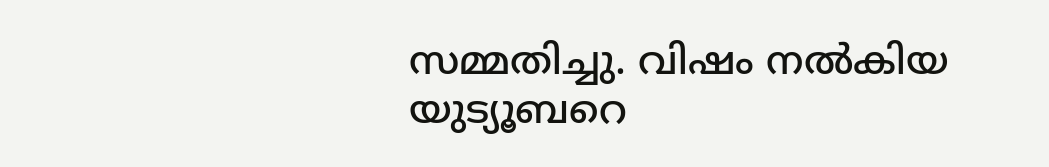സമ്മതിച്ചു. വിഷം നൽകിയ യുട്യൂബറെ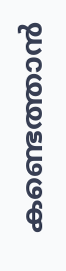കണ്ടെത്താൻ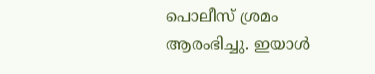പൊലീസ് ശ്രമം ആരംഭിച്ചു. ഇയാൾ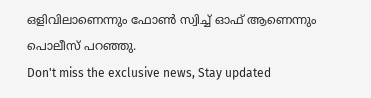ഒളിവിലാണെന്നും ഫോൺ സ്വിച്ച് ഓഫ് ആണെന്നും പൊലീസ് പറഞ്ഞു.
Don't miss the exclusive news, Stay updated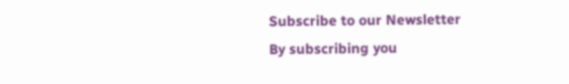Subscribe to our Newsletter
By subscribing you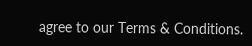agree to our Terms & Conditions.